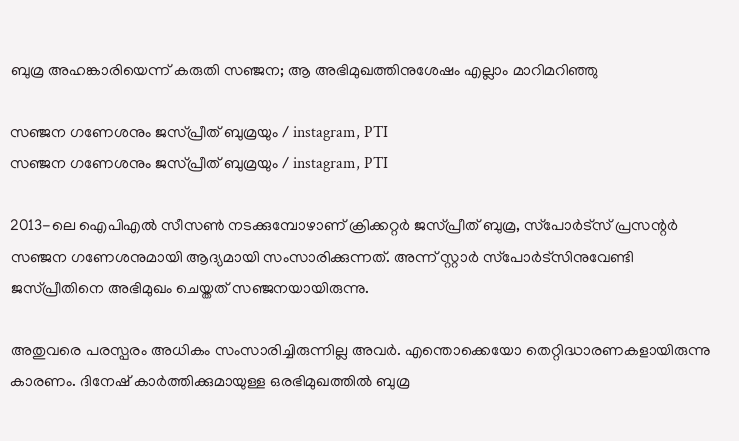ബുമ്ര അഹങ്കാരിയെന്ന് കരുതി സഞ്ജന; ആ അഭിമുഖത്തിനുശേഷം എല്ലാം മാറിമറിഞ്ഞു

സഞ്ജന ഗണേശനും ജസ്പ്രീത് ബുമ്രയും / instagram, PTI
സഞ്ജന ഗണേശനും ജസ്പ്രീത് ബുമ്രയും / instagram, PTI

2013-ലെ ഐപിഎല്‍ സീസണ്‍ നടക്കുമ്പോഴാണ് ക്രിക്കറ്റര്‍ ജസ്പ്രീത് ബുമ്ര, സ്‌പോര്‍ട്‌സ് പ്രസന്റര്‍ സഞ്ജന ഗണേശനുമായി ആദ്യമായി സംസാരിക്കുന്നത്. അന്ന് സ്റ്റാര്‍ സ്‌പോര്‍ട്‌സിനുവേണ്ടി ജസ്പ്രീതിനെ അഭിമുഖം ചെയ്തത് സഞ്ജനയായിരുന്നു.

അതുവരെ പരസ്പരം അധികം സംസാരിച്ചിരുന്നില്ല അവര്‍. എന്തൊക്കെയോ തെറ്റിദ്ധാരണകളായിരുന്നു കാരണം. ദിനേഷ് കാര്‍ത്തിക്കുമായുള്ള ഒരഭിമുഖത്തില്‍ ബുമ്ര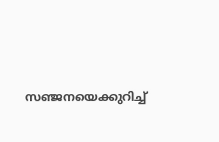സഞ്ജനയെക്കുറിച്ച്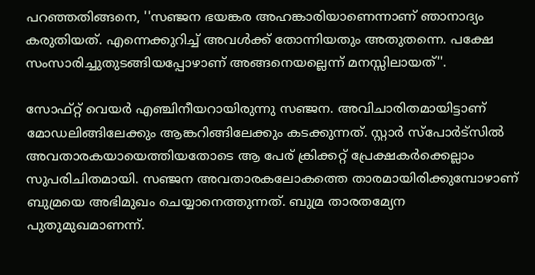പറഞ്ഞതിങ്ങനെ, ''സഞ്ജന ഭയങ്കര അഹങ്കാരിയാണെന്നാണ് ഞാനാദ്യം കരുതിയത്. എന്നെക്കുറിച്ച് അവള്‍ക്ക് തോന്നിയതും അതുതന്നെ. പക്ഷേ സംസാരിച്ചുതുടങ്ങിയപ്പോഴാണ് അങ്ങനെയല്ലെന്ന് മനസ്സിലായത്''.

സോഫ്റ്റ് വെയര്‍ എഞ്ചിനീയറായിരുന്നു സഞ്ജന. അവിചാരിതമായിട്ടാണ് മോഡലിങ്ങിലേക്കും ആങ്കറിങ്ങിലേക്കും കടക്കുന്നത്. സ്റ്റാര്‍ സ്‌പോര്‍ട്‌സില്‍ അവതാരകയായെത്തിയതോടെ ആ പേര് ക്രിക്കറ്റ് പ്രേക്ഷകര്‍ക്കെല്ലാം സുപരിചിതമായി. സഞ്ജന അവതാരകലോകത്തെ താരമായിരിക്കുമ്പോഴാണ് ബുമ്രയെ അഭിമുഖം ചെയ്യാനെത്തുന്നത്. ബുമ്ര താരതമ്യേന പുതുമുഖമാണന്ന്.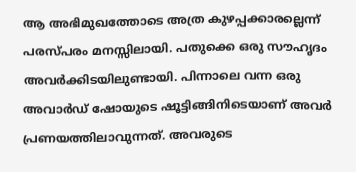ആ അഭിമുഖത്തോടെ അത്ര കുഴപ്പക്കാരല്ലെന്ന് പരസ്പരം മനസ്സിലായി. പതുക്കെ ഒരു സൗഹൃദം അവര്‍ക്കിടയിലുണ്ടായി. പിന്നാലെ വന്ന ഒരു അവാര്‍ഡ് ഷോയുടെ ഷൂട്ടിങ്ങിനിടെയാണ് അവര്‍ പ്രണയത്തിലാവുന്നത്. അവരുടെ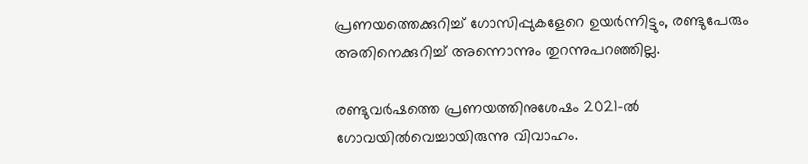പ്രണയത്തെക്കുറിച്ച് ഗോസിപ്പുകളേറെ ഉയര്‍ന്നിട്ടും, രണ്ടുപേരും അതിനെക്കുറിച്ച് അന്നൊന്നും തുറന്നുപറഞ്ഞില്ല.

രണ്ടുവര്‍ഷത്തെ പ്രണയത്തിനുശേഷം 2021-ല്‍ ഗോവയില്‍വെച്ചായിരുന്നു വിവാഹം.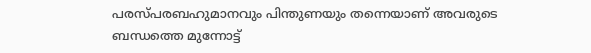പരസ്പരബഹുമാനവും പിന്തുണയും തന്നെയാണ് അവരുടെ ബന്ധത്തെ മുന്നോട്ട്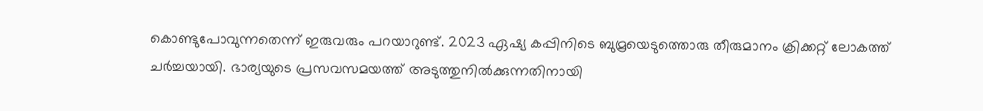കൊണ്ടുപോവുന്നതെന്ന് ഇരുവരും പറയാറുണ്ട്. 2023 ഏഷ്യ കപ്പിനിടെ ബുമ്രയെടുത്തൊരു തീരുമാനം ക്രിക്കറ്റ് ലോകത്ത് ചര്‍ച്ചയായി. ഭാര്യയുടെ പ്രസവസമയത്ത് അടുത്തുനില്‍ക്കുന്നതിനായി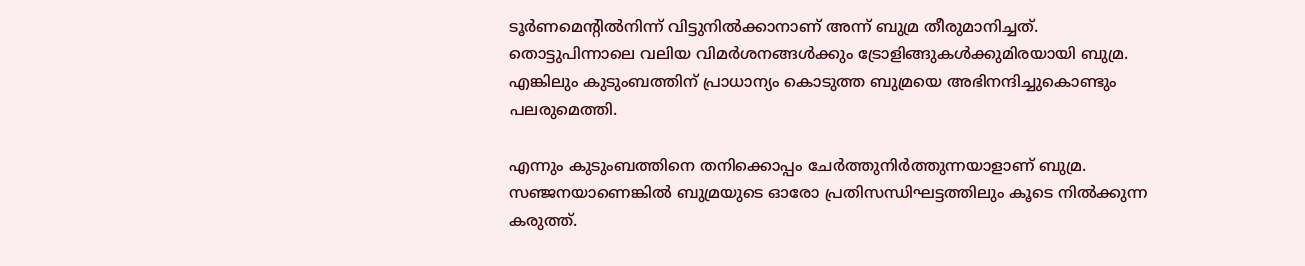ടൂര്‍ണമെന്റില്‍നിന്ന് വിട്ടുനില്‍ക്കാനാണ് അന്ന് ബുമ്ര തീരുമാനിച്ചത്. തൊട്ടുപിന്നാലെ വലിയ വിമര്‍ശനങ്ങള്‍ക്കും ട്രോളിങ്ങുകള്‍ക്കുമിരയായി ബുമ്ര. എങ്കിലും കുടുംബത്തിന് പ്രാധാന്യം കൊടുത്ത ബുമ്രയെ അഭിനന്ദിച്ചുകൊണ്ടും പലരുമെത്തി.

എന്നും കുടുംബത്തിനെ തനിക്കൊപ്പം ചേര്‍ത്തുനിര്‍ത്തുന്നയാളാണ് ബുമ്ര. സഞ്ജനയാണെങ്കില്‍ ബുമ്രയുടെ ഓരോ പ്രതിസന്ധിഘട്ടത്തിലും കൂടെ നില്‍ക്കുന്ന കരുത്ത്.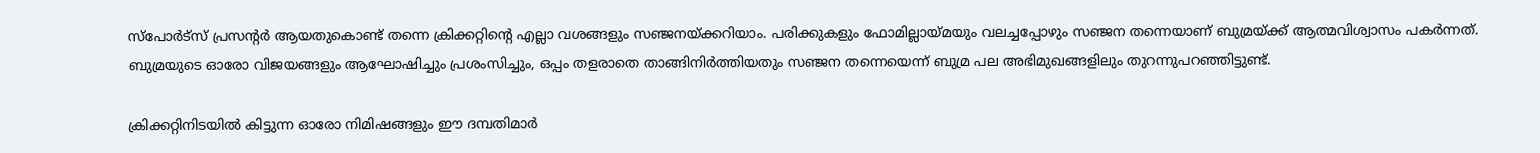സ്‌പോര്‍ട്‌സ് പ്രസന്റര്‍ ആയതുകൊണ്ട് തന്നെ ക്രിക്കറ്റിന്റെ എല്ലാ വശങ്ങളും സഞ്ജനയ്ക്കറിയാം. പരിക്കുകളും ഫോമില്ലായ്മയും വലച്ചപ്പോഴും സഞ്ജന തന്നെയാണ് ബുമ്രയ്ക്ക് ആത്മവിശ്വാസം പകര്‍ന്നത്. ബുമ്രയുടെ ഓരോ വിജയങ്ങളും ആഘോഷിച്ചും പ്രശംസിച്ചും, ഒപ്പം തളരാതെ താങ്ങിനിര്‍ത്തിയതും സഞ്ജന തന്നെയെന്ന് ബുമ്ര പല അഭിമുഖങ്ങളിലും തുറന്നുപറഞ്ഞിട്ടുണ്ട്.

ക്രിക്കറ്റിനിടയില്‍ കിട്ടുന്ന ഓരോ നിമിഷങ്ങളും ഈ ദമ്പതിമാര്‍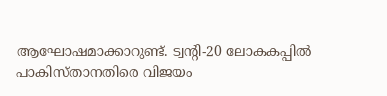ആഘോഷമാക്കാറുണ്ട്. ട്വന്റി-20 ലോകകപ്പില്‍ പാകിസ്താനതിരെ വിജയം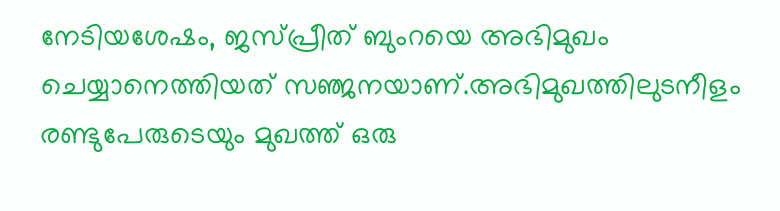നേടിയശേഷം, ജസ്പ്രീത് ബുംറയെ അഭിമുഖം ചെയ്യാനെത്തിയത് സഞ്ജനയാണ്.അഭിമുഖത്തിലുടനീളം രണ്ടുപേരുടെയും മുഖത്ത് ഒരു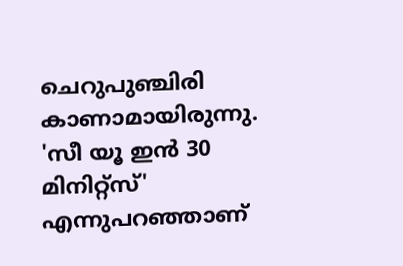ചെറുപുഞ്ചിരി കാണാമായിരുന്നു. 'സീ യൂ ഇന്‍ 30 മിനിറ്റ്സ്' എന്നുപറഞ്ഞാണ്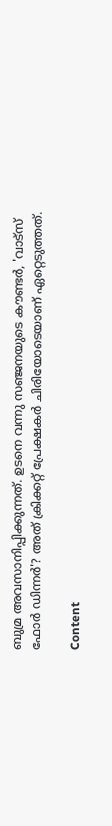ബുമ്ര അവസാനിപ്പിക്കുന്നത്. ഉടനെ വന്നു സഞ്ജനയുടെ കൗണ്ടര്‍, 'വാട്സ് ഫോര്‍ ഡിന്നര്‍'? അത് ക്രിക്കറ്റ് പ്രേക്ഷകര്‍ ചിരിയോടെയാണ് ഏറ്റെടുത്തത്.

Content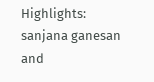Highlights: sanjana ganesan and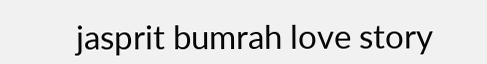jasprit bumrah love story